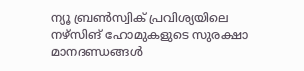ന്യൂ ബ്രൺസ്വിക് പ്രവിശ്യയിലെ നഴ്സിങ് ഹോമുകളുടെ സുരക്ഷാ മാനദണ്ഡങ്ങൾ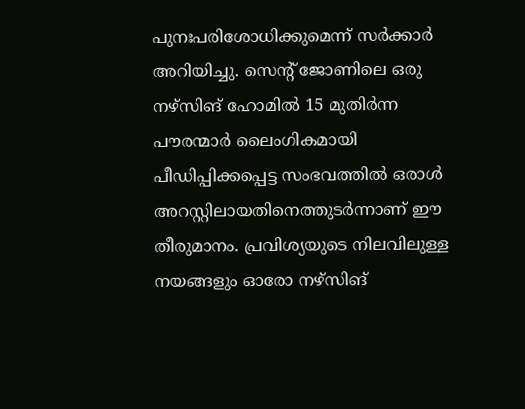പുനഃപരിശോധിക്കുമെന്ന് സർക്കാർ അറിയിച്ചു. സെന്റ് ജോണിലെ ഒരു നഴ്സിങ് ഹോമിൽ 15 മുതിർന്ന പൗരന്മാർ ലൈംഗികമായി പീഡിപ്പിക്കപ്പെട്ട സംഭവത്തിൽ ഒരാൾ അറസ്റ്റിലായതിനെത്തുടർന്നാണ് ഈ തീരുമാനം. പ്രവിശ്യയുടെ നിലവിലുള്ള നയങ്ങളും ഓരോ നഴ്സിങ്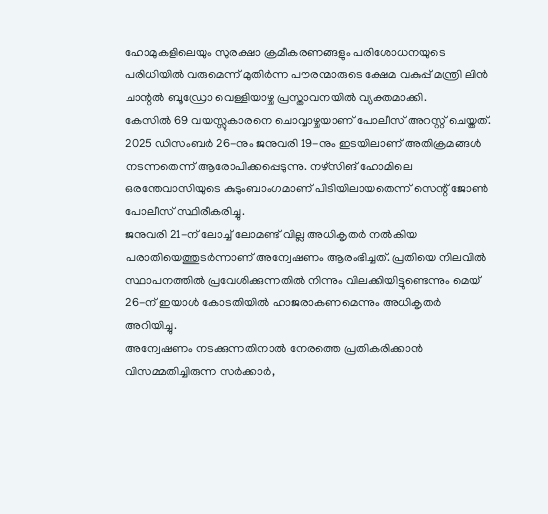ഹോമുകളിലെയും സുരക്ഷാ ക്രമീകരണങ്ങളും പരിശോധനയുടെ പരിധിയിൽ വരുമെന്ന് മുതിർന്ന പൗരന്മാരുടെ ക്ഷേമ വകുപ്പ് മന്ത്രി ലിൻ ചാന്റൽ ബൂഡ്രോ വെള്ളിയാഴ്ച പ്രസ്താവനയിൽ വ്യക്തമാക്കി.
കേസിൽ 69 വയസ്സുകാരനെ ചൊവ്വാഴ്ചയാണ് പോലീസ് അറസ്റ്റ് ചെയ്തത്. 2025 ഡിസംബർ 26-നും ജനുവരി 19-നും ഇടയിലാണ് അതിക്രമങ്ങൾ നടന്നതെന്ന് ആരോപിക്കപ്പെടുന്നു. നഴ്സിങ് ഹോമിലെ ഒരന്തേവാസിയുടെ കുടുംബാംഗമാണ് പിടിയിലായതെന്ന് സെന്റ് ജോൺ പോലീസ് സ്ഥിരീകരിച്ചു.
ജനുവരി 21-ന് ലോച്ച് ലോമണ്ട് വില്ല അധികൃതർ നൽകിയ പരാതിയെത്തുടർന്നാണ് അന്വേഷണം ആരംഭിച്ചത്. പ്രതിയെ നിലവിൽ സ്ഥാപനത്തിൽ പ്രവേശിക്കുന്നതിൽ നിന്നും വിലക്കിയിട്ടുണ്ടെന്നും മെയ് 26-ന് ഇയാൾ കോടതിയിൽ ഹാജരാകണമെന്നും അധികൃതർ അറിയിച്ചു.
അന്വേഷണം നടക്കുന്നതിനാൽ നേരത്തെ പ്രതികരിക്കാൻ വിസമ്മതിച്ചിരുന്ന സർക്കാർ,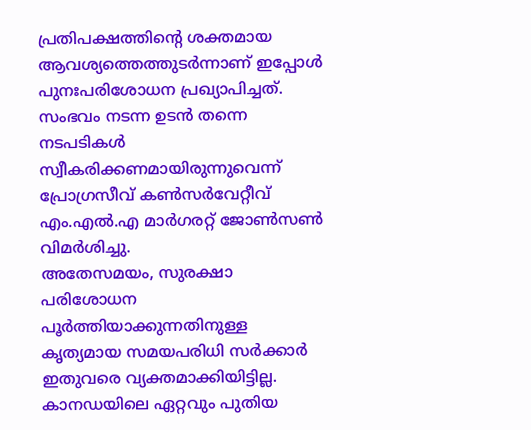പ്രതിപക്ഷത്തിന്റെ ശക്തമായ ആവശ്യത്തെത്തുടർന്നാണ് ഇപ്പോൾ പുനഃപരിശോധന പ്രഖ്യാപിച്ചത്. സംഭവം നടന്ന ഉടൻ തന്നെ നടപടികൾ സ്വീകരിക്കണമായിരുന്നുവെന്ന് പ്രോഗ്രസീവ് കൺസർവേറ്റീവ് എം.എൽ.എ മാർഗരറ്റ് ജോൺസൺ വിമർശിച്ചു.
അതേസമയം, സുരക്ഷാ പരിശോധന പൂർത്തിയാക്കുന്നതിനുള്ള കൃത്യമായ സമയപരിധി സർക്കാർ ഇതുവരെ വ്യക്തമാക്കിയിട്ടില്ല.
കാനഡയിലെ ഏറ്റവും പുതിയ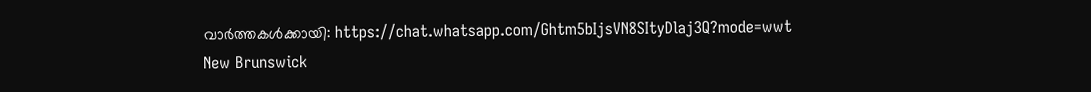വാർത്തകൾക്കായി: https://chat.whatsapp.com/Ghtm5bIjsVN8SItyDlaj3Q?mode=wwt
New Brunswick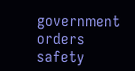government orders safety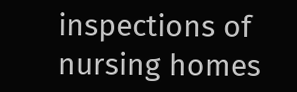inspections of nursing homes